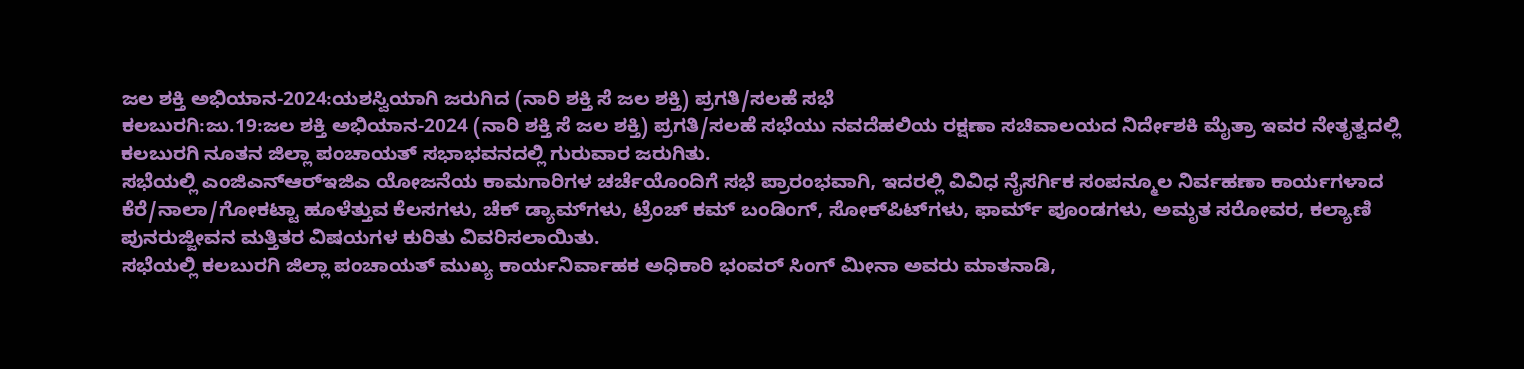ಜಲ ಶಕ್ತಿ ಅಭಿಯಾನ-2024:ಯಶಸ್ವಿಯಾಗಿ ಜರುಗಿದ (ನಾರಿ ಶಕ್ತಿ ಸೆ ಜಲ ಶಕ್ತಿ) ಪ್ರಗತಿ/ಸಲಹೆ ಸಭೆ
ಕಲಬುರಗಿ:ಜು.19:ಜಲ ಶಕ್ತಿ ಅಭಿಯಾನ-2024 (ನಾರಿ ಶಕ್ತಿ ಸೆ ಜಲ ಶಕ್ತಿ) ಪ್ರಗತಿ/ಸಲಹೆ ಸಭೆಯು ನವದೆಹಲಿಯ ರಕ್ಷಣಾ ಸಚಿವಾಲಯದ ನಿರ್ದೇಶಕಿ ಮೈತ್ರಾ ಇವರ ನೇತೃತ್ವದಲ್ಲಿ ಕಲಬುರಗಿ ನೂತನ ಜಿಲ್ಲಾ ಪಂಚಾಯತ್ ಸಭಾಭವನದಲ್ಲಿ ಗುರುವಾರ ಜರುಗಿತು.
ಸಭೆಯಲ್ಲಿ ಎಂಜಿಎನ್‍ಆರ್‍ಇಜಿಎ ಯೋಜನೆಯ ಕಾಮಗಾರಿಗಳ ಚರ್ಚೆಯೊಂದಿಗೆ ಸಭೆ ಪ್ರಾರಂಭವಾಗಿ, ಇದರಲ್ಲಿ ವಿವಿಧ ನೈಸರ್ಗಿಕ ಸಂಪನ್ಮೂಲ ನಿರ್ವಹಣಾ ಕಾರ್ಯಗಳಾದ ಕೆರೆ/ನಾಲಾ/ಗೋಕಟ್ಟಾ ಹೂಳೆತ್ತುವ ಕೆಲಸಗಳು, ಚೆಕ್ ಡ್ಯಾಮ್‍ಗಳು, ಟ್ರೆಂಚ್ ಕಮ್ ಬಂಡಿಂಗ್, ಸೋಕ್‍ಪಿಟ್‍ಗಳು, ಫಾರ್ಮ್ ಪೂಂಡಗಳು, ಅಮೃತ ಸರೋವರ, ಕಲ್ಯಾಣಿ ಪುನರುಜ್ಜೀವನ ಮತ್ತಿತರ ವಿಷಯಗಳ ಕುರಿತು ವಿವರಿಸಲಾಯಿತು.
ಸಭೆಯಲ್ಲಿ ಕಲಬುರಗಿ ಜಿಲ್ಲಾ ಪಂಚಾಯತ್ ಮುಖ್ಯ ಕಾರ್ಯನಿರ್ವಾಹಕ ಅಧಿಕಾರಿ ಭಂವರ್ ಸಿಂಗ್ ಮೀನಾ ಅವರು ಮಾತನಾಡಿ,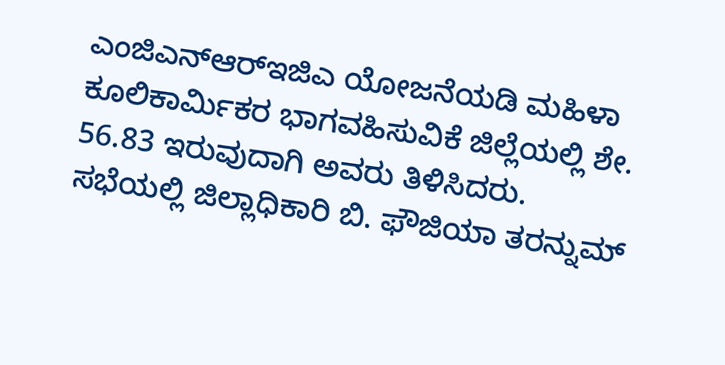ಎಂಜಿಎನ್‍ಆರ್‍ಇಜಿಎ ಯೋಜನೆಯಡಿ ಮಹಿಳಾ ಕೂಲಿಕಾರ್ಮಿಕರ ಭಾಗವಹಿಸುವಿಕೆ ಜಿಲ್ಲೆಯಲ್ಲಿ ಶೇ. 56.83 ಇರುವುದಾಗಿ ಅವರು ತಿಳಿಸಿದರು.
ಸಭೆಯಲ್ಲಿ ಜಿಲ್ಲಾಧಿಕಾರಿ ಬಿ. ಫೌಜಿಯಾ ತರನ್ನುಮ್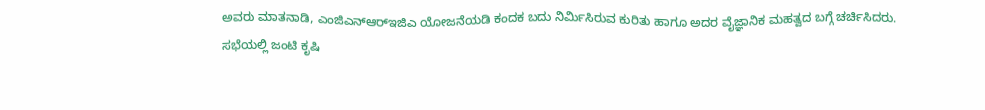ಅವರು ಮಾತನಾಡಿ, ಎಂಜಿಎನ್‍ಆರ್‍ಇಜಿಎ ಯೋಜನೆಯಡಿ ಕಂದಕ ಬದು ನಿರ್ಮಿಸಿರುವ ಕುರಿತು ಹಾಗೂ ಅದರ ವೈಜ್ಞಾನಿಕ ಮಹತ್ವದ ಬಗ್ಗೆ ಚರ್ಚಿಸಿದರು.
ಸಭೆಯಲ್ಲಿ ಜಂಟಿ ಕೃಷಿ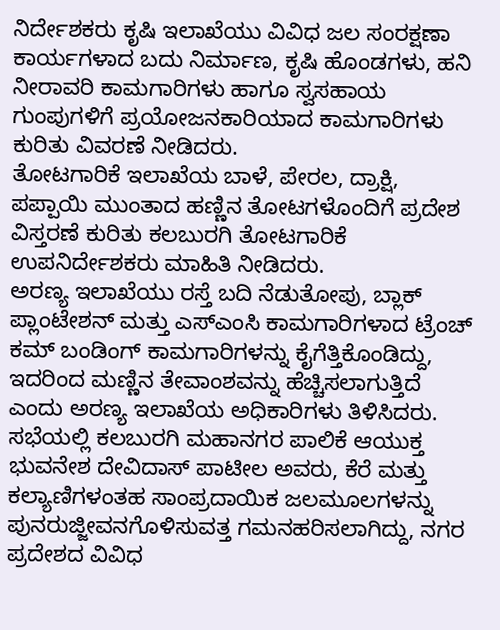ನಿರ್ದೇಶಕರು ಕೃಷಿ ಇಲಾಖೆಯು ವಿವಿಧ ಜಲ ಸಂರಕ್ಷಣಾ ಕಾರ್ಯಗಳಾದ ಬದು ನಿರ್ಮಾಣ, ಕೃಷಿ ಹೊಂಡಗಳು, ಹನಿ ನೀರಾವರಿ ಕಾಮಗಾರಿಗಳು ಹಾಗೂ ಸ್ವಸಹಾಯ ಗುಂಪುಗಳಿಗೆ ಪ್ರಯೋಜನಕಾರಿಯಾದ ಕಾಮಗಾರಿಗಳು ಕುರಿತು ವಿವರಣೆ ನೀಡಿದರು.
ತೋಟಗಾರಿಕೆ ಇಲಾಖೆಯ ಬಾಳೆ, ಪೇರಲ, ದ್ರಾಕ್ಷಿ, ಪಪ್ಪಾಯಿ ಮುಂತಾದ ಹಣ್ಣಿನ ತೋಟಗಳೊಂದಿಗೆ ಪ್ರದೇಶ ವಿಸ್ತರಣೆ ಕುರಿತು ಕಲಬುರಗಿ ತೋಟಗಾರಿಕೆ ಉಪನಿರ್ದೇಶಕರು ಮಾಹಿತಿ ನೀಡಿದರು.
ಅರಣ್ಯ ಇಲಾಖೆಯು ರಸ್ತೆ ಬದಿ ನೆಡುತೋಪು, ಬ್ಲಾಕ್ ಪ್ಲಾಂಟೇಶನ್ ಮತ್ತು ಎಸ್‍ಎಂಸಿ ಕಾಮಗಾರಿಗಳಾದ ಟ್ರೆಂಚ್ ಕಮ್ ಬಂಡಿಂಗ್ ಕಾಮಗಾರಿಗಳನ್ನು ಕೈಗೆತ್ತಿಕೊಂಡಿದ್ದು, ಇದರಿಂದ ಮಣ್ಣಿನ ತೇವಾಂಶವನ್ನು ಹೆಚ್ಚಿಸಲಾಗುತ್ತಿದೆ ಎಂದು ಅರಣ್ಯ ಇಲಾಖೆಯ ಅಧಿಕಾರಿಗಳು ತಿಳಿಸಿದರು.
ಸಭೆಯಲ್ಲಿ ಕಲಬುರಗಿ ಮಹಾನಗರ ಪಾಲಿಕೆ ಆಯುಕ್ತ ಭುವನೇಶ ದೇವಿದಾಸ್ ಪಾಟೀಲ ಅವರು, ಕೆರೆ ಮತ್ತು ಕಲ್ಯಾಣಿಗಳಂತಹ ಸಾಂಪ್ರದಾಯಿಕ ಜಲಮೂಲಗಳನ್ನು ಪುನರುಜ್ಜೀವನಗೊಳಿಸುವತ್ತ ಗಮನಹರಿಸಲಾಗಿದ್ದು, ನಗರ ಪ್ರದೇಶದ ವಿವಿಧ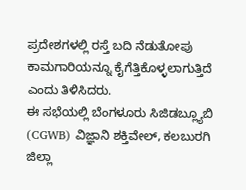ಪ್ರದೇಶಗಳಲ್ಲಿ ರಸ್ತೆ ಬದಿ ನೆಡುತೋಪು ಕಾಮಗಾರಿಯನ್ನೂ ಕೈಗೆತ್ತಿಕೊಳ್ಳಲಾಗುತ್ತಿದೆ ಎಂದು ತಿಳಿಸಿದರು.
ಈ ಸಭೆಯಲ್ಲಿ ಬೆಂಗಳೂರು ಸಿಜಿಡಬ್ಲ್ಯೂಬಿ (CGWB) ವಿಜ್ಞಾನಿ ಶಕ್ತಿವೇಲ್, ಕಲಬುರಗಿ ಜಿಲ್ಲಾ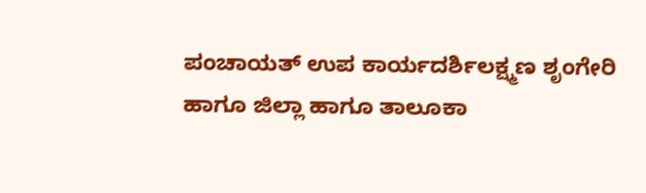ಪಂಚಾಯತ್ ಉಪ ಕಾರ್ಯದರ್ಶಿಲಕ್ಷ್ಮಣ ಶೃಂಗೇರಿ ಹಾಗೂ ಜಿಲ್ಲಾ ಹಾಗೂ ತಾಲೂಕಾ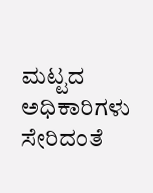ಮಟ್ಟದ ಅಧಿಕಾರಿಗಳು ಸೇರಿದಂತೆ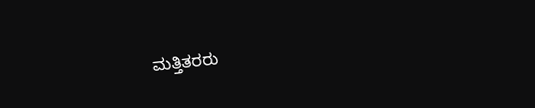ಮತ್ತಿತರರು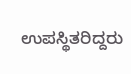ಉಪಸ್ಥಿತರಿದ್ದರು